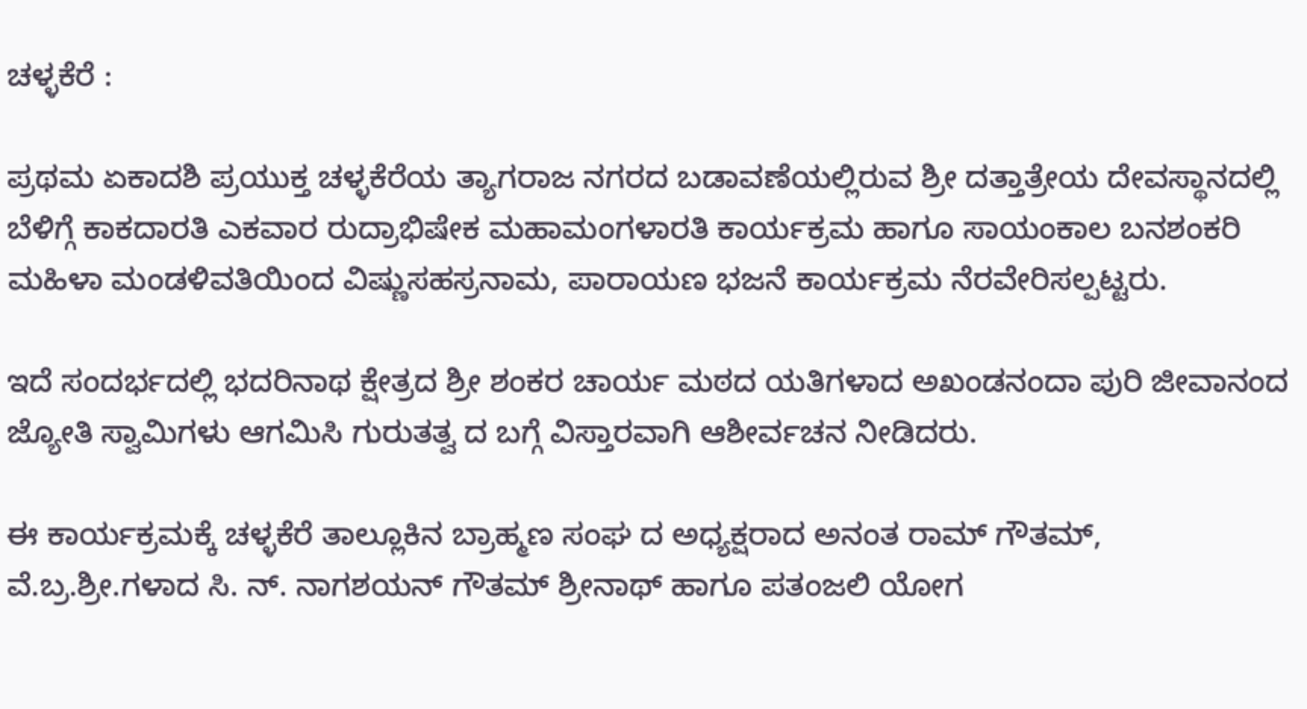ಚಳ್ಳಕೆರೆ :

ಪ್ರಥಮ ಏಕಾದಶಿ ಪ್ರಯುಕ್ತ ಚಳ್ಳಕೆರೆಯ ತ್ಯಾಗರಾಜ ನಗರದ ಬಡಾವಣೆಯಲ್ಲಿರುವ ಶ್ರೀ ದತ್ತಾತ್ರೇಯ ದೇವಸ್ಥಾನದಲ್ಲಿ ಬೆಳಿಗ್ಗೆ ಕಾಕದಾರತಿ ಎಕವಾರ ರುದ್ರಾಭಿಷೇಕ ಮಹಾಮಂಗಳಾರತಿ ಕಾರ್ಯಕ್ರಮ ಹಾಗೂ ಸಾಯಂಕಾಲ ಬನಶಂಕರಿ ಮಹಿಳಾ ಮಂಡಳಿವತಿಯಿಂದ ವಿಷ್ಣುಸಹಸ್ರನಾಮ, ಪಾರಾಯಣ ಭಜನೆ ಕಾರ್ಯಕ್ರಮ ನೆರವೇರಿಸಲ್ಪಟ್ಟರು.

ಇದೆ ಸಂದರ್ಭದಲ್ಲಿ ಭದರಿನಾಥ ಕ್ಷೇತ್ರದ ಶ್ರೀ ಶಂಕರ ಚಾರ್ಯ ಮಠದ ಯತಿಗಳಾದ ಅಖಂಡನಂದಾ ಪುರಿ ಜೀವಾನಂದ ಜ್ಯೋತಿ ಸ್ವಾಮಿಗಳು ಆಗಮಿಸಿ ಗುರುತತ್ವ ದ ಬಗ್ಗೆ ವಿಸ್ತಾರವಾಗಿ ಆಶೀರ್ವಚನ ನೀಡಿದರು.

ಈ ಕಾರ್ಯಕ್ರಮಕ್ಕೆ ಚಳ್ಳಕೆರೆ ತಾಲ್ಲೂಕಿನ ಬ್ರಾಹ್ಮಣ ಸಂಘ ದ ಅಧ್ಯಕ್ಷರಾದ ಅನಂತ ರಾಮ್ ಗೌತಮ್, ವೆ.ಬ್ರ.ಶ್ರೀ.ಗಳಾದ ಸಿ. ನ್. ನಾಗಶಯನ್ ಗೌತಮ್ ಶ್ರೀನಾಥ್ ಹಾಗೂ ಪತಂಜಲಿ ಯೋಗ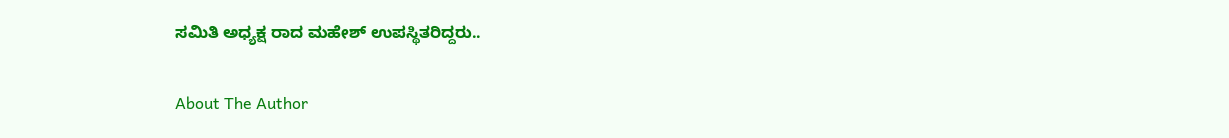ಸಮಿತಿ ಅಧ್ಯಕ್ಷ ರಾದ ಮಹೇಶ್ ಉಪಸ್ಥಿತರಿದ್ದರು..

About The Author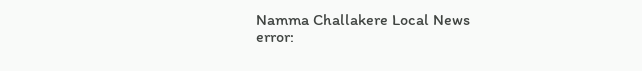Namma Challakere Local News
error: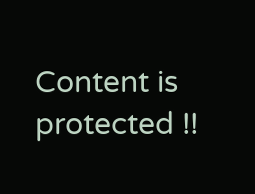Content is protected !!